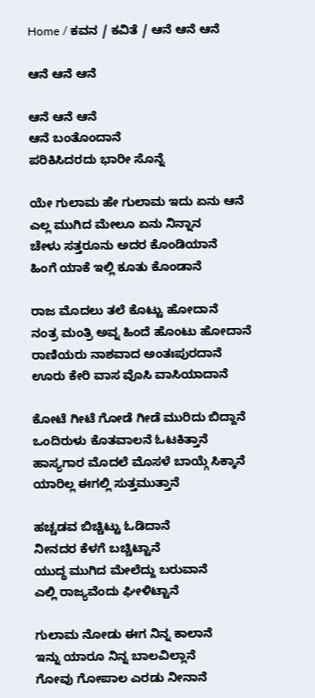Home / ಕವನ / ಕವಿತೆ / ಆನೆ ಆನೆ ಆನೆ

ಆನೆ ಆನೆ ಆನೆ

ಆನೆ ಆನೆ ಆನೆ
ಆನೆ ಬಂತೊಂದಾನೆ
ಪರಿಕಿಸಿದರದು ಭಾರೀ ಸೊನ್ನೆ

ಯೇ ಗುಲಾಮ ಹೇ ಗುಲಾಮ ಇದು ಏನು ಆನೆ
ಎಲ್ಲ ಮುಗಿದ ಮೇಲೂ ಏನು ನಿನ್ನಾನ
ಚೇಳು ಸತ್ತರೂನು ಅದರ ಕೊಂಡಿಯಾನೆ
ಹಿಂಗೆ ಯಾಕೆ ಇಲ್ಲಿ ಕೂತು ಕೊಂಡಾನೆ

ರಾಜ ಮೊದಲು ತಲೆ ಕೊಟ್ಟು ಹೋದಾನೆ
ನಂತ್ರ ಮಂತ್ರಿ ಅವ್ನ ಹಿಂದೆ ಹೊಂಟು ಹೋದಾನೆ
ರಾಣಿಯರು ನಾಶವಾದ ಅಂತಃಪುರದಾನೆ
ಊರು ಕೇರಿ ವಾಸ ವೊಸಿ ವಾಸಿಯಾದಾನೆ

ಕೋಟೆ ಗೀಟೆ ಗೋಡೆ ಗೀಡೆ ಮುರಿದು ಬಿದ್ದಾನೆ
ಒಂದಿರುಳು ಕೊತವಾಲನೆ ಓಟಕಿತ್ತಾನೆ
ಹಾಸ್ಯಗಾರ ಮೊದಲೆ ಮೊಸಳೆ ಬಾಯ್ಗೆ ಸಿಕ್ಕಾನೆ
ಯಾರಿಲ್ಲ ಈಗಲ್ಲಿ ಸುತ್ತಮುತ್ತಾನೆ

ಹಚ್ಚಡವ ಬಿಚ್ಚಿಟ್ಟು ಓಡಿದಾನೆ
ನೀನದರ ಕೆಳಗೆ ಬಚ್ಚಿಟ್ಟಾನೆ
ಯುದ್ಧ ಮುಗಿದ ಮೇಲೆದ್ದು ಬರುವಾನೆ
ಎಲ್ಲಿ ರಾಜ್ಯವೆಂದು ಘೀಳಿಟ್ಟಾನೆ

ಗುಲಾಮ ನೋಡು ಈಗ ನಿನ್ನ ಕಾಲಾನೆ
ಇನ್ನು ಯಾರೂ ನಿನ್ನ ಬಾಲವಿಲ್ಲಾನೆ
ಗೋವು ಗೋಪಾಲ ಎರಡು ನೀನಾನೆ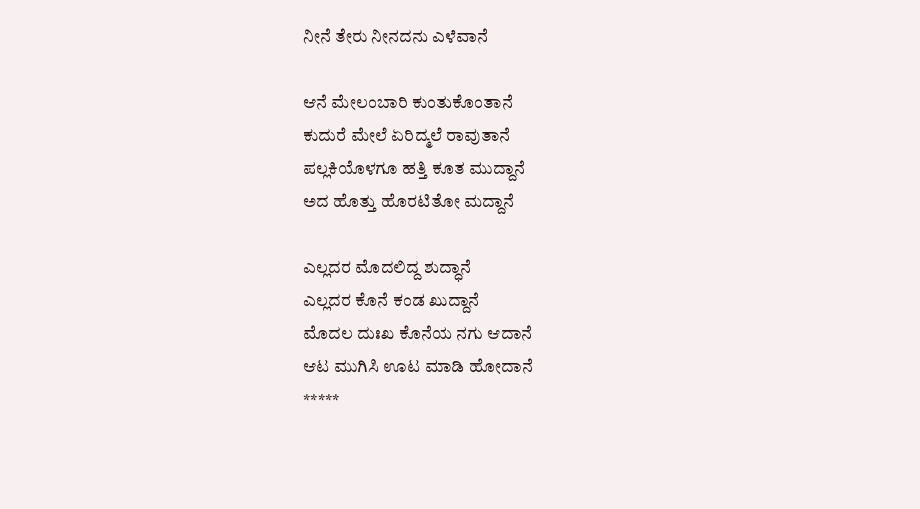ನೀನೆ ತೇರು ನೀನದನು ಎಳೆವಾನೆ

ಆನೆ ಮೇಲಂಬಾರಿ ಕುಂತುಕೊಂತಾನೆ
ಕುದುರೆ ಮೇಲೆ ಏರಿದ್ಮಲೆ ರಾವುತಾನೆ
ಪಲ್ಲಕಿಯೊಳಗೂ ಹತ್ತಿ ಕೂತ ಮುದ್ದಾನೆ
ಅದ ಹೊತ್ತು ಹೊರಟಿತೋ ಮದ್ದಾನೆ

ಎಲ್ಲದರ ಮೊದಲಿದ್ದ ಶುದ್ಧಾನೆ
ಎಲ್ಲದರ ಕೊನೆ ಕಂಡ ಖುದ್ದಾನೆ
ಮೊದಲ ದುಃಖ ಕೊನೆಯ ನಗು ಆದಾನೆ
ಆಟ ಮುಗಿಸಿ ಊಟ ಮಾಡಿ ಹೋದಾನೆ
*****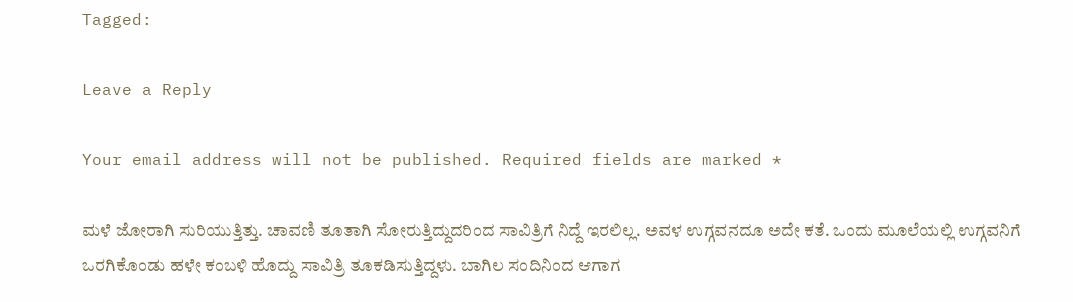Tagged:

Leave a Reply

Your email address will not be published. Required fields are marked *

ಮಳೆ ಜೋರಾಗಿ ಸುರಿಯುತ್ತಿತ್ತು. ಚಾವಣಿ ತೂತಾಗಿ ಸೋರುತ್ತಿದ್ದುದರಿಂದ ಸಾವಿತ್ರಿಗೆ ನಿದ್ದೆ ಇರಲಿಲ್ಲ. ಅವಳ ಉಗ್ಗವನದೂ ಅದೇ ಕತೆ. ಒಂದು ಮೂಲೆಯಲ್ಲಿ ಉಗ್ಗವನಿಗೆ ಒರಗಿಕೊಂಡು ಹಳೇ ಕಂಬಳಿ ಹೊದ್ದು ಸಾವಿತ್ರಿ ತೂಕಡಿಸುತ್ತಿದ್ದಳು. ಬಾಗಿಲ ಸಂದಿನಿಂದ ಆಗಾಗ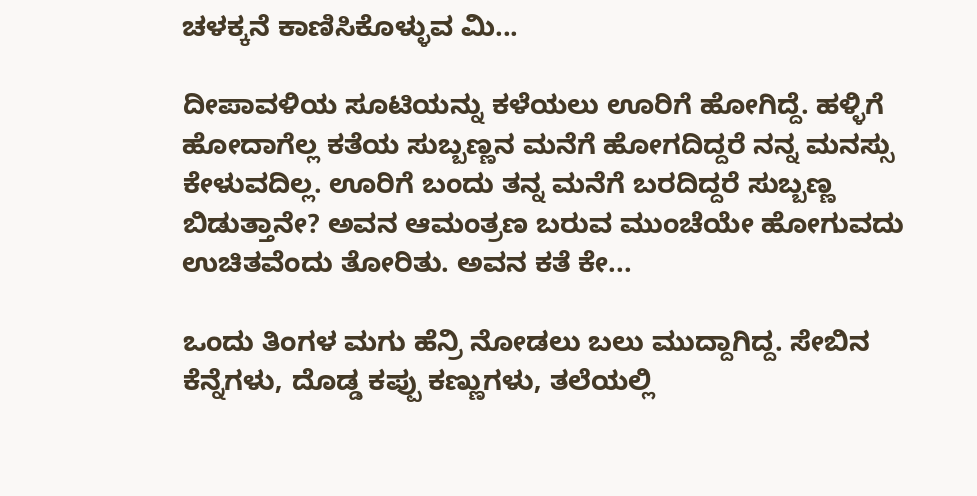ಚಳಕ್ಕನೆ ಕಾಣಿಸಿಕೊಳ್ಳುವ ಮಿ...

ದೀಪಾವಳಿಯ ಸೂಟಿಯನ್ನು ಕಳೆಯಲು ಊರಿಗೆ ಹೋಗಿದ್ದೆ. ಹಳ್ಳಿಗೆ ಹೋದಾಗೆಲ್ಲ ಕತೆಯ ಸುಬ್ಬಣ್ಣನ ಮನೆಗೆ ಹೋಗದಿದ್ದರೆ ನನ್ನ ಮನಸ್ಸು ಕೇಳುವದಿಲ್ಲ. ಊರಿಗೆ ಬಂದು ತನ್ನ ಮನೆಗೆ ಬರದಿದ್ದರೆ ಸುಬ್ಬಣ್ಣ ಬಿಡುತ್ತಾನೇ? ಅವನ ಆಮಂತ್ರಣ ಬರುವ ಮುಂಚೆಯೇ ಹೋಗುವದು ಉಚಿತವೆಂದು ತೋರಿತು. ಅವನ ಕತೆ ಕೇ...

ಒಂದು ತಿಂಗಳ ಮಗು ಹೆನ್ರಿ ನೋಡಲು ಬಲು ಮುದ್ದಾಗಿದ್ದ. ಸೇಬಿನ ಕೆನ್ನೆಗಳು, ದೊಡ್ಡ ಕಪ್ಪು ಕಣ್ಣುಗಳು, ತಲೆಯಲ್ಲಿ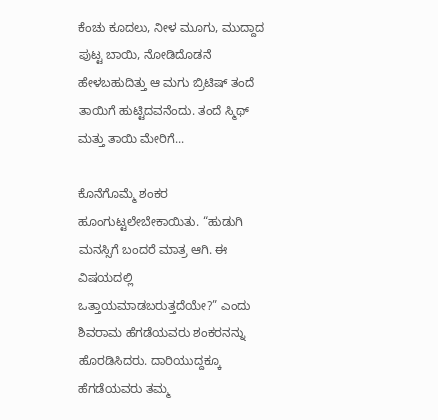ಕೆಂಚು ಕೂದಲು, ನೀಳ ಮೂಗು, ಮುದ್ದಾದ ಪುಟ್ಟ ಬಾಯಿ, ನೋಡಿದೊಡನೆ ಹೇಳಬಹುದಿತ್ತು ಆ ಮಗು ಬ್ರಿಟಿಷ್ ತಂದೆ ತಾಯಿಗೆ ಹುಟ್ಟಿದವನೆಂದು. ತಂದೆ ಸ್ಮಿಥ್ ಮತ್ತು ತಾಯಿ ಮೇರಿಗೆ...

ಕೊನೆಗೊಮ್ಮೆ ಶಂಕರ ಹೂಂಗುಟ್ಟಲೇಬೇಕಾಯಿತು. “ಹುಡುಗಿ ಮನಸ್ಸಿಗೆ ಬಂದರೆ ಮಾತ್ರ ಆಗಿ. ಈ ವಿಷಯದಲ್ಲಿ ಒತ್ತಾಯಮಾಡಬರುತ್ತದೆಯೇ?” ಎಂದು ಶಿವರಾಮ ಹೆಗಡೆಯವರು ಶಂಕರನನ್ನು ಹೊರಡಿಸಿದರು. ದಾರಿಯುದ್ದಕ್ಕೂ ಹೆಗಡೆಯವರು ತಮ್ಮ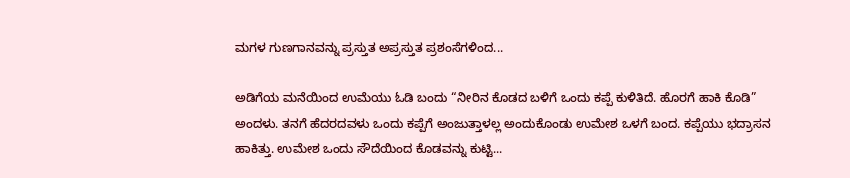ಮಗಳ ಗುಣಗಾನವನ್ನು ಪ್ರಸ್ತುತ ಅಪ್ರಸ್ತುತ ಪ್ರಶಂಸೆಗಳಿಂದ...

ಅಡಿಗೆಯ ಮನೆಯಿಂದ ಉಮೆಯು ಓಡಿ ಬಂದು “ನೀರಿನ ಕೊಡದ ಬಳಿಗೆ ಒಂದು ಕಪ್ಪೆ ಕುಳಿತಿದೆ. ಹೊರಗೆ ಹಾಕಿ ಕೊಡಿ” ಅಂದಳು. ತನಗೆ ಹೆದರದವಳು ಒಂದು ಕಪ್ಪೆಗೆ ಅಂಜುತ್ತಾಳಲ್ಲ ಅಂದುಕೊಂಡು ಉಮೇಶ ಒಳಗೆ ಬಂದ. ಕಪ್ಪೆಯು ಭದ್ರಾಸನ ಹಾಕಿತ್ತು. ಉಮೇಶ ಒಂದು ಸೌದೆಯಿಂದ ಕೊಡವನ್ನು ಕುಟ್ಟಿ...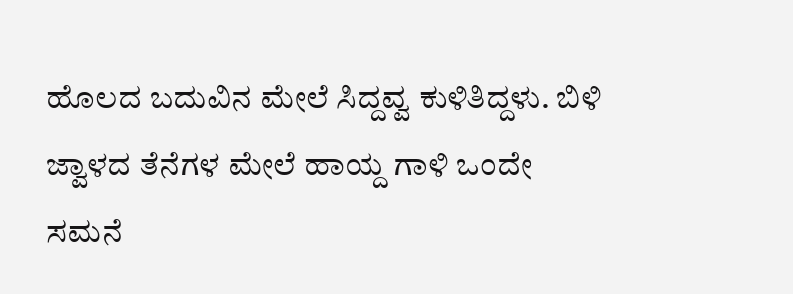ಹೊಲದ ಬದುವಿನ ಮೇಲೆ ಸಿದ್ದವ್ವ ಕುಳಿತಿದ್ದಳು. ಬಿಳಿ ಜ್ವಾಳದ ತೆನೆಗಳ ಮೇಲೆ ಹಾಯ್ದ ಗಾಳಿ ಒಂದೇ ಸಮನೆ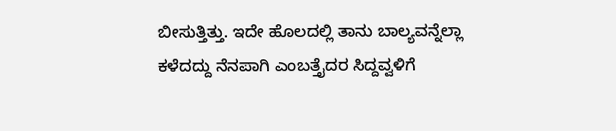ಬೀಸುತ್ತಿತ್ತು. ಇದೇ ಹೊಲದಲ್ಲಿ ತಾನು ಬಾಲ್ಯವನ್ನೆಲ್ಲಾ ಕಳೆದದ್ದು ನೆನಪಾಗಿ ಎಂಬತ್ತೈದರ ಸಿದ್ದವ್ವಳಿಗೆ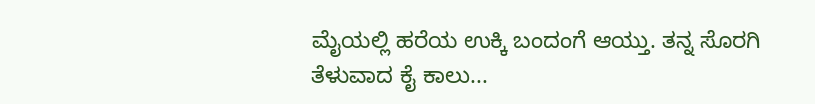ಮೈಯಲ್ಲಿ ಹರೆಯ ಉಕ್ಕಿ ಬಂದಂಗೆ ಆಯ್ತು. ತನ್ನ ಸೊರಗಿ ತೆಳುವಾದ ಕೈ ಕಾಲು...